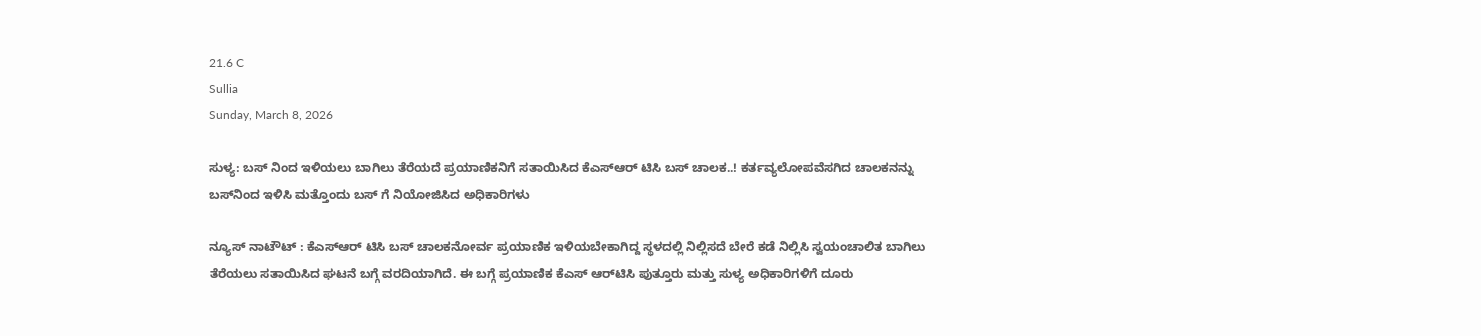21.6 C
Sullia
Sunday, March 8, 2026

ಸುಳ್ಯ: ಬಸ್ ನಿಂದ ಇಳಿಯಲು ಬಾಗಿಲು ತೆರೆಯದೆ ಪ್ರಯಾಣಿಕನಿಗೆ ಸತಾಯಿಸಿದ ಕೆಎಸ್ಆರ್ ಟಿಸಿ ಬಸ್ ಚಾಲಕ..! ಕರ್ತವ್ಯಲೋಪವೆಸಗಿದ ಚಾಲಕನನ್ನು ಬಸ್‌ನಿಂದ ಇಳಿಸಿ ಮತ್ತೊಂದು ಬಸ್ ಗೆ ನಿಯೋಜಿಸಿದ ಅಧಿಕಾರಿಗಳು

ನ್ಯೂಸ್‌ ನಾಟೌಟ್ : ಕೆಎಸ್ಆರ್ ಟಿಸಿ ಬಸ್ ಚಾಲಕನೋರ್ವ ಪ್ರಯಾಣಿಕ ಇಳಿಯಬೇಕಾಗಿದ್ದ ಸ್ಥಳದಲ್ಲಿ ನಿಲ್ಲಿಸದೆ ಬೇರೆ ಕಡೆ ನಿಲ್ಲಿಸಿ ಸ್ವಯಂಚಾಲಿತ ಬಾಗಿಲು ತೆರೆಯಲು ಸತಾಯಿಸಿದ ಘಟನೆ ಬಗ್ಗೆ ವರದಿಯಾಗಿದೆ. ಈ ಬಗ್ಗೆ ಪ್ರಯಾಣಿಕ ಕೆಎಸ್ ಆರ್‌ಟಿಸಿ ಪುತ್ತೂರು ಮತ್ತು ಸುಳ್ಯ ಅಧಿಕಾರಿಗಳಿಗೆ ದೂರು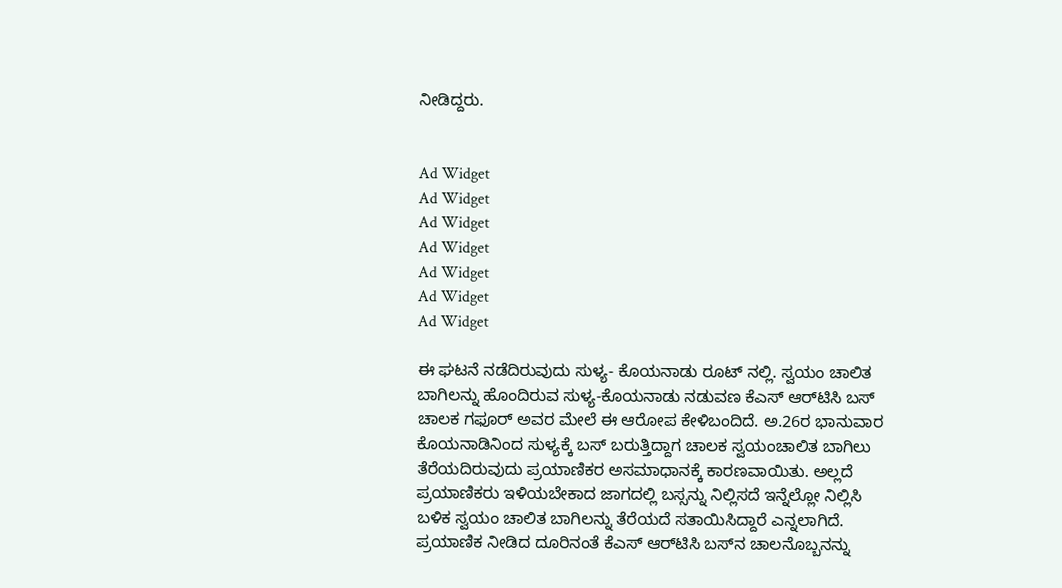ನೀಡಿದ್ದರು.


Ad Widget
Ad Widget
Ad Widget
Ad Widget
Ad Widget
Ad Widget
Ad Widget

ಈ ಘಟನೆ ನಡೆದಿರುವುದು ಸುಳ್ಯ- ಕೊಯನಾಡು ರೂಟ್‌ ನಲ್ಲಿ. ಸ್ವಯಂ ಚಾಲಿತ ಬಾಗಿಲನ್ನು ಹೊಂದಿರುವ ಸುಳ್ಯ-ಕೊಯನಾಡು ನಡುವಣ ಕೆಎಸ್ ಆರ್‌ಟಿಸಿ ಬಸ್‌ ಚಾಲಕ ಗಫೂರ್ ಅವರ ಮೇಲೆ ಈ ಆರೋಪ ಕೇಳಿಬಂದಿದೆ. ಅ.26ರ ಭಾನುವಾರ ಕೊಯನಾಡಿನಿಂದ ಸುಳ್ಯಕ್ಕೆ ಬಸ್‌ ಬರುತ್ತಿದ್ದಾಗ ಚಾಲಕ ಸ್ವಯಂಚಾಲಿತ ಬಾಗಿಲು ತೆರೆಯದಿರುವುದು ಪ್ರಯಾಣಿಕರ ಅಸಮಾಧಾನಕ್ಕೆ ಕಾರಣವಾಯಿತು. ಅಲ್ಲದೆ ಪ್ರಯಾಣಿಕರು ಇಳಿಯಬೇಕಾದ ಜಾಗದಲ್ಲಿ ಬಸ್ಸನ್ನು ನಿಲ್ಲಿಸದೆ ಇನ್ನೆಲ್ಲೋ ನಿಲ್ಲಿಸಿ ಬಳಿಕ ಸ್ವಯಂ ಚಾಲಿತ ಬಾಗಿಲನ್ನು ತೆರೆಯದೆ ಸತಾಯಿಸಿದ್ದಾರೆ ಎನ್ನಲಾಗಿದೆ. ಪ್ರಯಾಣಿಕ ನೀಡಿದ ದೂರಿನಂತೆ ಕೆಎಸ್ ಆರ್‌ಟಿಸಿ ಬಸ್‌ನ ಚಾಲನೊಬ್ಬನನ್ನು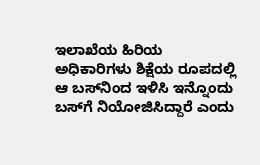ಇಲಾಖೆಯ ಹಿರಿಯ ಅಧಿಕಾರಿಗಳು ಶಿಕ್ಷೆಯ ರೂಪದಲ್ಲಿ ಆ ಬಸ್‌ನಿಂದ ಇಳಿಸಿ ಇನ್ನೊಂದು ಬಸ್‌ಗೆ ನಿಯೋಜಿಸಿದ್ದಾರೆ ಎಂದು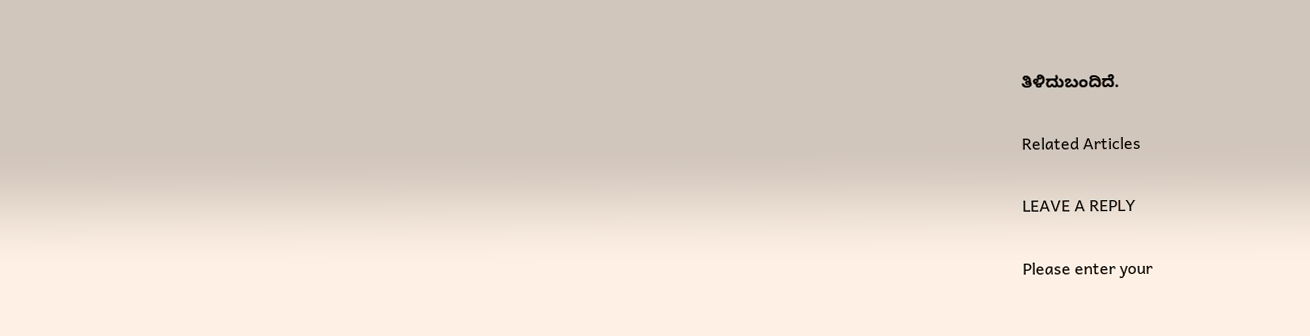ತಿಳಿದುಬಂದಿದೆ.

Related Articles

LEAVE A REPLY

Please enter your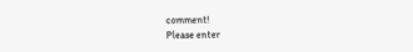comment!
Please enter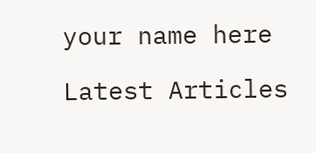your name here

Latest Articles